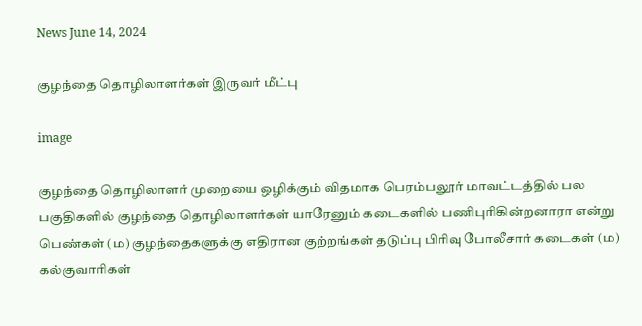News June 14, 2024

குழந்தை தொழிலாளர்கள் இருவர் மீட்பு

image

குழந்தை தொழிலாளர் முறையை ஒழிக்கும் விதமாக பெரம்பலூர் மாவட்டத்தில் பல பகுதிகளில் குழந்தை தொழிலாளர்கள் யாரேனும் கடைகளில் பணிபுரிகின்றனாரா என்று பெண்கள் (ம) குழந்தைகளுக்கு எதிரான குற்றங்கள் தடுப்பு பிரிவு போலீசார் கடைகள் (ம) கல்குவாரிகள்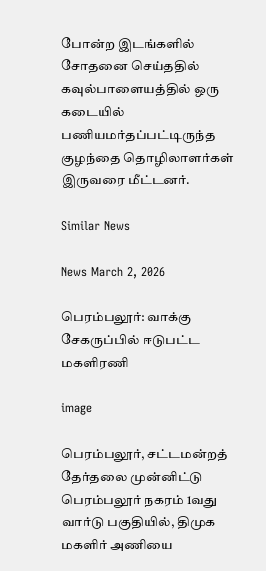போன்ற இடங்களில் சோதனை செய்ததில் கவுல்பாளையத்தில் ஒரு கடையில் பணியமர்தப்பட்டிருந்த குழந்தை தொழிலாளர்கள் இருவரை மீட்டனர்.

Similar News

News March 2, 2026

பெரம்பலூர்: வாக்கு சேகருப்பில் ஈடுபட்ட மகளிரணி

image

பெரம்பலூர், சட்டமன்றத் தேர்தலை முன்னிட்டு பெரம்பலூர் நகரம் 1வது வார்டு பகுதியில், திமுக மகளிர் அணியை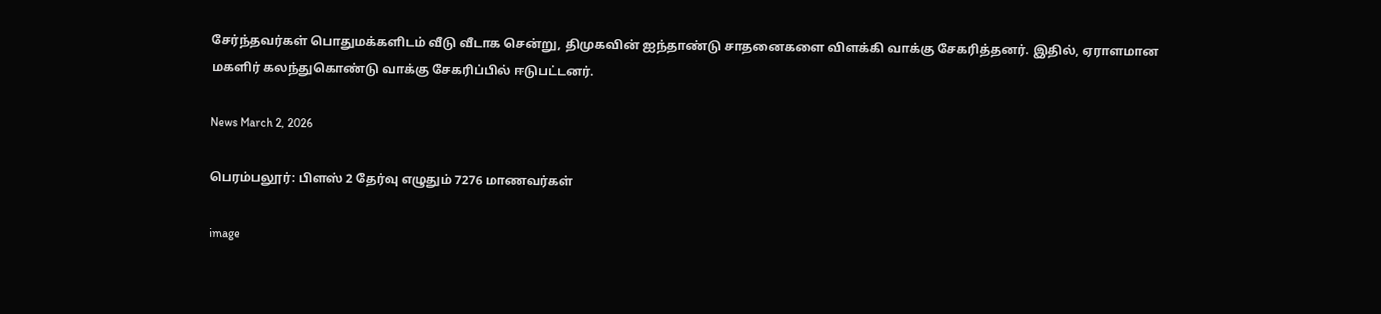சேர்ந்தவர்கள் பொதுமக்களிடம் வீடு வீடாக சென்று, திமுகவின் ஐந்தாண்டு சாதனைகளை விளக்கி வாக்கு சேகரித்தனர். இதில், ஏராளமான மகளிர் கலந்துகொண்டு வாக்கு சேகரிப்பில் ஈடுபட்டனர்.

News March 2, 2026

பெரம்பலூர்: பிளஸ் 2 தேர்வு எழுதும் 7276 மாணவர்கள்

image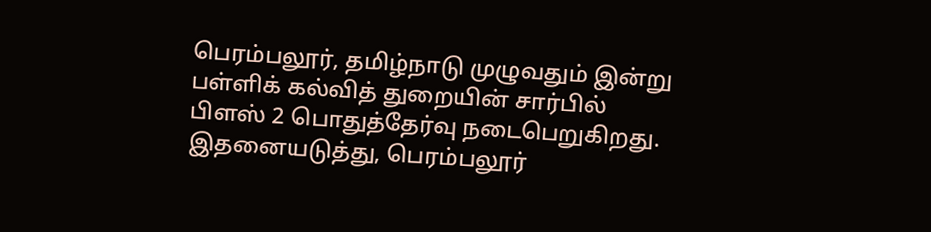பெரம்பலூர், தமிழ்நாடு முழுவதும் இன்று பள்ளிக் கல்வித் துறையின் சார்பில் பிளஸ் 2 பொதுத்தேர்வு நடைபெறுகிறது. இதனையடுத்து, பெரம்பலூர்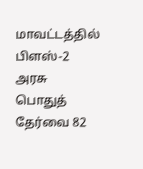மாவட்டத்தில் பிளஸ்-2 அரசு பொதுத் தேர்வை 82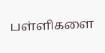பள்ளிகளை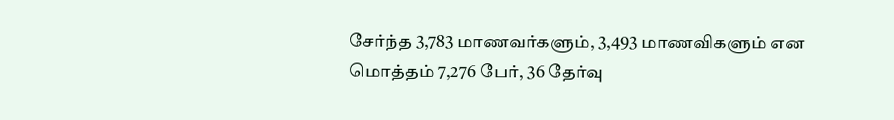சேர்ந்த 3,783 மாணவர்களும், 3,493 மாணவிகளும் என மொத்தம் 7,276 பேர், 36 தேர்வு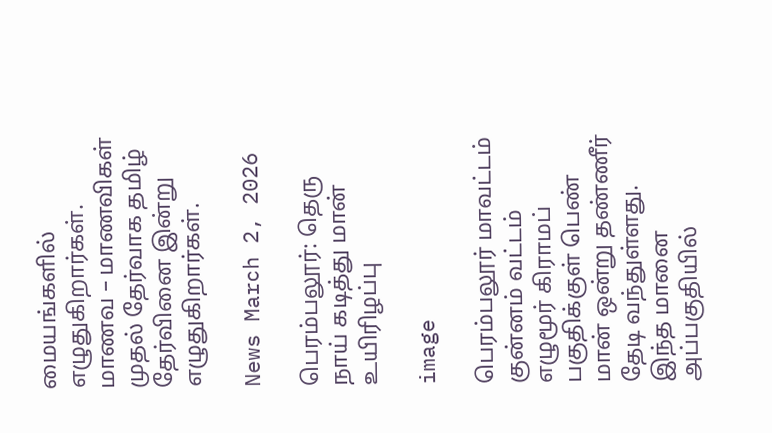மையங்களில் எழுதுகிறார்கள். மாணவ – மாணவிகள் முதல் தேர்வாக தமிழ் தேர்வினை இன்று எழுதுகிறார்கள்.

News March 2, 2026

பெரம்பலூர்: தெரு நாய் கடித்து மான் உயிரிழப்பு

image

பெரம்பலூர் மாவட்டம் குன்னம் வட்டம் எழுமூர் கிராமப் பகுதிக்குள் பெண் மான் ஒன்று தண்ணீர் தேடி வந்துள்ளது. இந்த மானை அப்பகுதியில்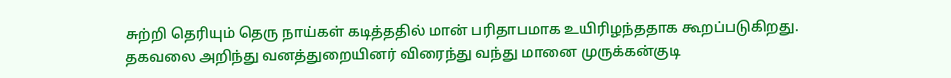சுற்றி தெரியும் தெரு நாய்கள் கடித்ததில் மான் பரிதாபமாக உயிரிழந்ததாக கூறப்படுகிறது. தகவலை அறிந்து வனத்துறையினர் விரைந்து வந்து மானை முருக்கன்குடி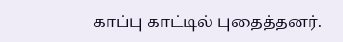காப்பு காட்டில் புதைத்தனர்.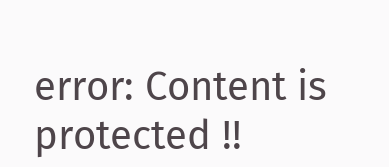error: Content is protected !!